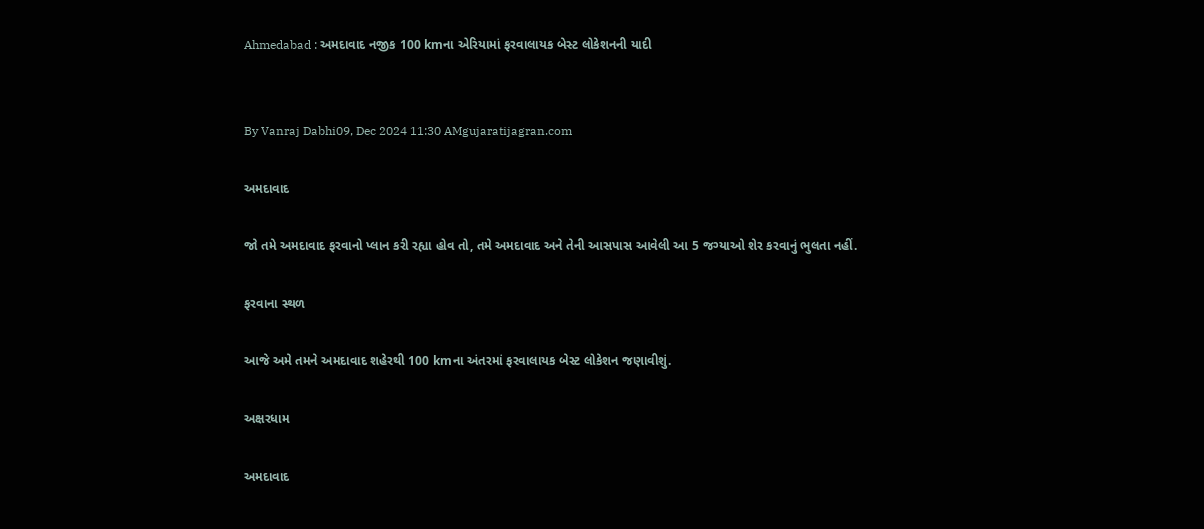Ahmedabad : અમદાવાદ નજીક 100 kmના એરિયામાં ફરવાલાયક બેસ્ટ લોકેશનની યાદી


By Vanraj Dabhi09, Dec 2024 11:30 AMgujaratijagran.com

અમદાવાદ

જો તમે અમદાવાદ ફરવાનો પ્લાન કરી રહ્યા હોવ તો, તમે અમદાવાદ અને તેની આસપાસ આવેલી આ 5 જગ્યાઓ શેર કરવાનું ભુલતા નહીં.

ફરવાના સ્થળ

આજે અમે તમને અમદાવાદ શહેરથી 100 kmના અંતરમાં ફરવાલાયક બેસ્ટ લોકેશન જણાવીશું.

અક્ષરધામ

અમદાવાદ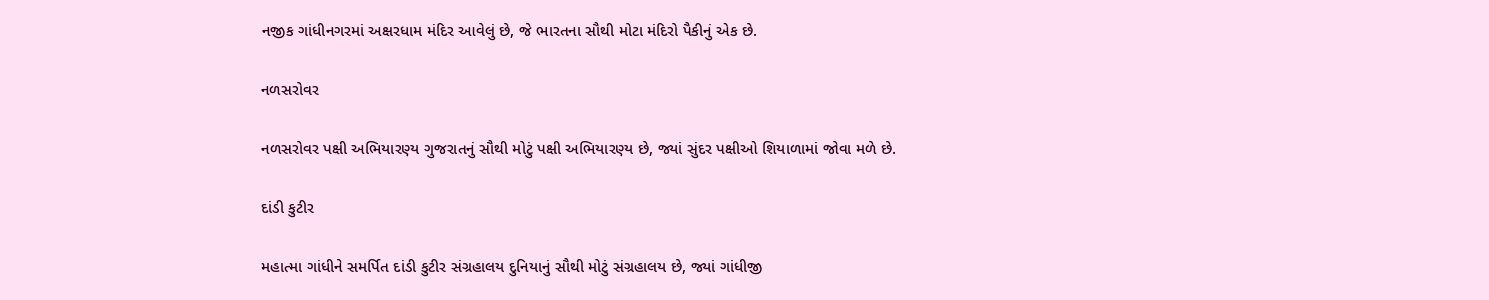નજીક ગાંધીનગરમાં અક્ષરધામ મંદિર આવેલું છે, જે ભારતના સૌથી મોટા મંદિરો પૈકીનું એક છે.

નળસરોવર

નળસરોવર પક્ષી અભિયારણ્ય ગુજરાતનું સૌથી મોટું પક્ષી અભિયારણ્ય છે, જ્યાં સુંદર પક્ષીઓ શિયાળામાં જોવા મળે છે.

દાંડી કુટીર

મહાત્મા ગાંધીને સમર્પિત દાંડી કુટીર સંગ્રહાલય દુનિયાનું સૌથી મોટું સંગ્રહાલય છે, જ્યાં ગાંધીજી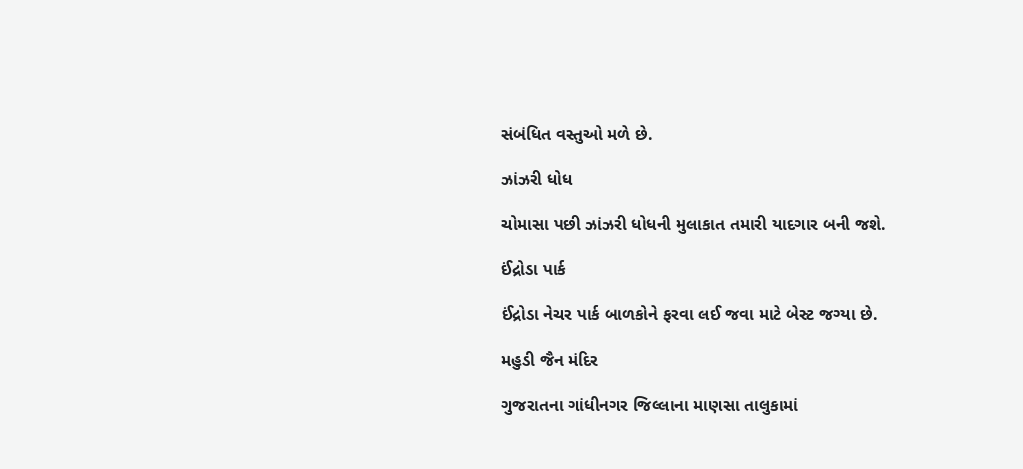સંબંધિત વસ્તુઓ મળે છે.

ઝાંઝરી ધોધ

ચોમાસા પછી ઝાંઝરી ધોધની મુલાકાત તમારી યાદગાર બની જશે.

ઈંદ્રોડા પાર્ક

ઈંદ્રોડા નેચર પાર્ક બાળકોને ફરવા લઈ જવા માટે બેસ્ટ જગ્યા છે.

મહુડી જૈન મંદિર

ગુજરાતના ગાંધીનગર જિલ્લાના માણસા તાલુકામાં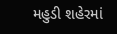મહુડી શહેરમાં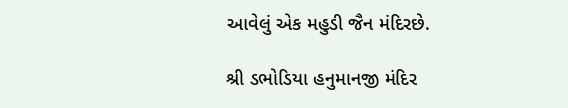આવેલું એક મહુડી જૈન મંદિરછે.

શ્રી ડભોડિયા હનુમાનજી મંદિર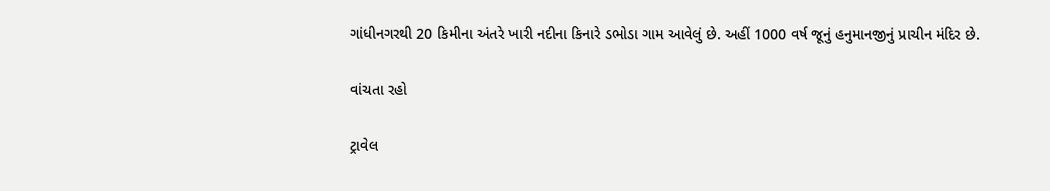ગાંધીનગરથી 20 કિમીના અંતરે ખારી નદીના કિનારે ડભોડા ગામ આવેલું છે. અહીં 1000 વર્ષ જૂનું હનુમાનજીનું પ્રાચીન મંદિર છે.

વાંચતા રહો

ટ્રાવેલ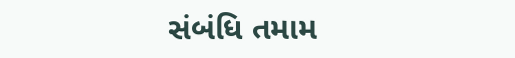સંબંધિ તમામ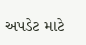અપડેટ માટે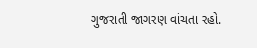ગુજરાતી જાગરણ વાંચતા રહો.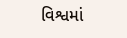વિશ્વમાં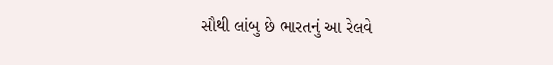સૌથી લાંબુ છે ભારતનું આ રેલવે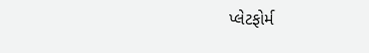પ્લેટફોર્મ